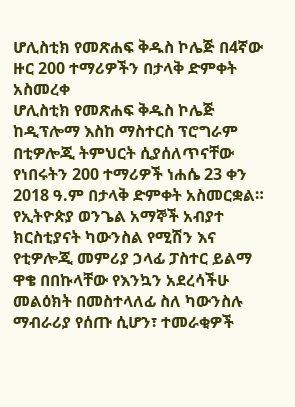ሆሊስቲክ የመጽሐፍ ቅዱስ ኮሌጅ በ4ኛው ዙር 200 ተማሪዎችን በታላቅ ድምቀት አስመረቀ
ሆሊስቲክ የመጽሐፍ ቅዱስ ኮሌጅ ከዲፕሎማ እስከ ማስተርስ ፕሮግራም በቲዎሎጂ ትምህርት ሲያሰለጥናቸው የነበሩትን 200 ተማሪዎች ነሐሴ 23 ቀን 2018 ዓ.ም በታላቅ ድምቀት አስመርቋል።
የኢትዮጵያ ወንጌል አማኞች አብያተ ክርስቲያናት ካውንስል የሚሽን እና የቲዎሎጂ መምሪያ ኃላፊ ፓስተር ይልማ ዋቄ በበኩላቸው የእንኳን አደረሳችሁ መልዕክት በመስተላለፊ ስለ ካውንስሉ ማብራሪያ የሰጡ ሲሆን፣ ተመራቂዎች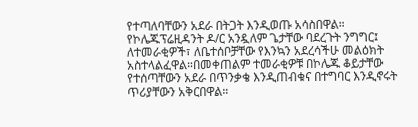የተጣለባቸውን አደራ በትጋት እንዲወጡ አሳስበዋል።
የኮሌጁፕሬዚዳንት ዶ/ር አንዷለም ጌታቸው ባደረጉት ንግግር፤ ለተመራቂዎች፣ ለቤተሰቦቻቸው የእንኳን አደረሳችሁ መልዕክት አስተላልፈዋል።በመቀጠልም ተመራቂዎቹ በኮሌጁ ቆይታቸው የተሰጣቸውን አደራ በጥንቃቄ እንዲጠብቁና በተግባር እንዲኖሩት ጥሪያቸውን አቅርበዋል።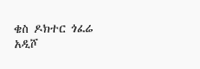ቄስ ዶክተር ጎፈሬ አዲሾ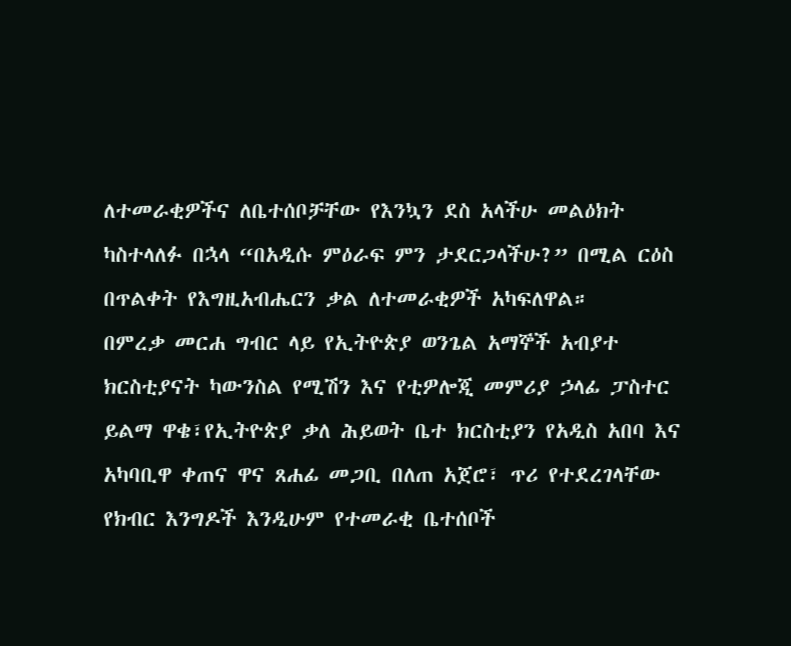ለተመራቂዎችና ለቤተሰቦቻቸው የእንኳን ደስ አላችሁ መልዕክት ካስተላለፉ በኋላ “በአዲሱ ምዕራፍ ምን ታደርጋላችሁ?” በሚል ርዕስ በጥልቀት የእግዚአብሔርን ቃል ለተመራቂዎች አካፍለዋል።
በምረቃ መርሐ ግብር ላይ የኢትዮጵያ ወንጌል አማኞች አብያተ ክርስቲያናት ካውንስል የሚሽን እና የቲዎሎጂ መምሪያ ኃላፊ ፓስተር ይልማ ዋቄ፣የኢትዮጵያ ቃለ ሕይወት ቤተ ክርስቲያን የአዲስ አበባ እና አካባቢዋ ቀጠና ዋና ጸሐፊ መጋቢ በለጠ አጀሮ፣ ጥሪ የተደረገላቸው የክብር እንግዶች እንዲሁም የተመራቂ ቤተሰቦች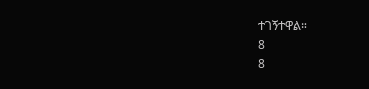ተገኝተዋል።
8
8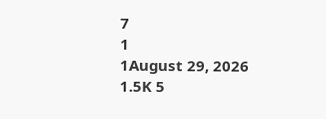7
1
1August 29, 2026 1.5K 5